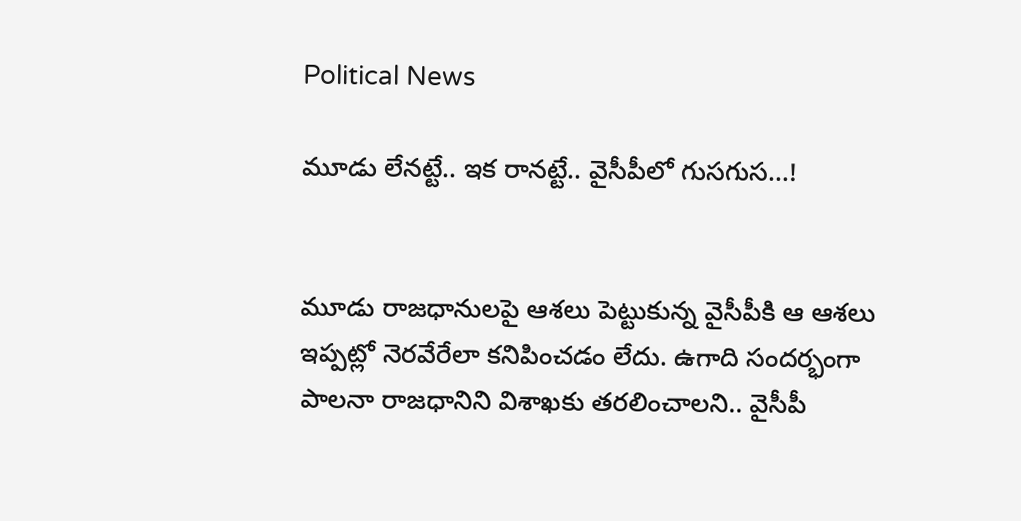Political News

మూడు లేన‌ట్టే.. ఇక రాన‌ట్టే.. వైసీపీలో గుస‌గుస‌…!


మూడు రాజ‌ధానుల‌పై ఆశ‌లు పెట్టుకున్న వైసీపీకి ఆ ఆశ‌లు ఇప్ప‌ట్లో నెర‌వేరేలా క‌నిపించ‌డం లేదు. ఉగాది సంద‌ర్భంగా పాల‌నా రాజ‌ధానిని విశాఖ‌కు త‌ర‌లించాల‌ని.. వైసీపీ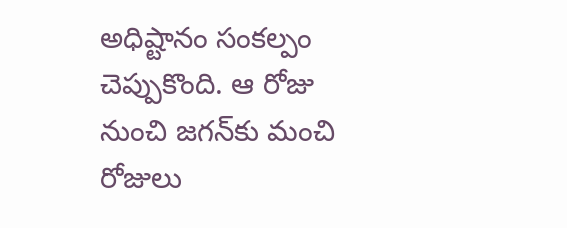అధిష్టానం సంక‌ల్పం చెప్పుకొంది. ఆ రోజు నుంచి జ‌గ‌న్‌కు మంచి రోజులు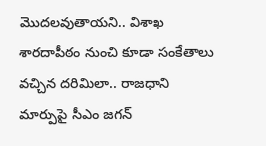మొద‌ల‌వుతాయ‌ని.. విశాఖ శార‌దాపీఠం నుంచి కూడా సంకేతాలు వ‌చ్చిన ద‌రిమిలా.. రాజ‌ధాని మార్పుపై సీఎం జ‌గ‌న్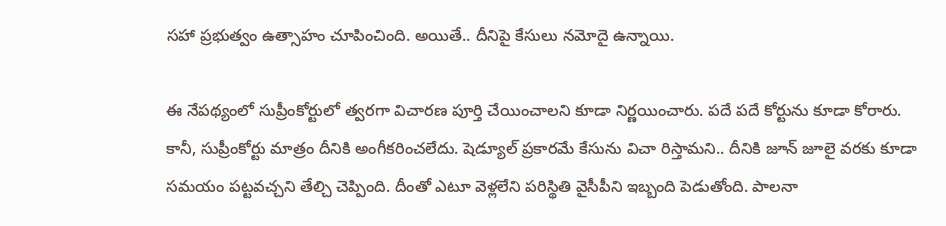స‌హా ప్ర‌భుత్వం ఉత్సాహం చూపించింది. అయితే.. దీనిపై కేసులు న‌మోదై ఉన్నాయి.

ఈ నేప‌థ్యంలో సుప్రీంకోర్టులో త్వ‌ర‌గా విచార‌ణ పూర్తి చేయించాల‌ని కూడా నిర్ణ‌యించారు. ప‌దే ప‌దే కోర్టును కూడా కోరారు. కానీ, సుప్రీంకోర్టు మాత్రం దీనికి అంగీక‌రించ‌లేదు. షెడ్యూల్ ప్ర‌కార‌మే కేసును విచా రిస్తామ‌ని.. దీనికి జూన్ జూలై వ‌ర‌కు కూడా స‌మ‌యం ప‌ట్ట‌వ‌చ్చ‌ని తేల్చి చెప్పింది. దీంతో ఎటూ వెళ్ల‌లేని ప‌రిస్థితి వైసీపీని ఇబ్బంది పెడుతోంది. పాల‌నా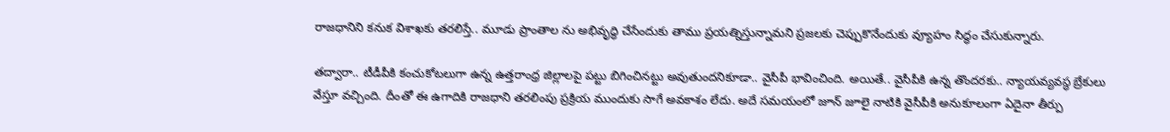రాజ‌ధానిని క‌నుక విశాఖ‌కు త‌ర‌లిస్తే.. మూడు ప్రాంతాల ను అభివృద్ధి చేసేందుకు తాము ప్ర‌య‌త్నిస్తున్నామ‌ని ప్ర‌జ‌ల‌కు చెప్పుకొనేందుకు వ్యూహం సిద్ధం చేసుకున్నారు.

త‌ద్వారా.. టీడీపీకి కంచుకోట‌లుగా ఉన్న ఉత్త‌రాంధ్ర జిల్లాల‌పై ప‌ట్టు బిగించిన‌ట్టు అవుతుంద‌నికూడా.. వైసీపీ భావించింది. అయితే.. వైసీపీకి ఉన్న తొంద‌ర‌కు.. న్యాయ‌వ్య‌వ‌స్థ బ్రేకులు వేస్తూ వ‌చ్చింది. దీంతో ఈ ఉగాదికి రాజ‌ధాని త‌ర‌లింపు ప్ర‌క్రియ ముందుకు సాగే అవ‌కాశం లేదు. అదే స‌మ‌యంలో జూన్ జూలై నాటికి వైసీపీకి అనుకూలంగా ఏదైనా తీర్పు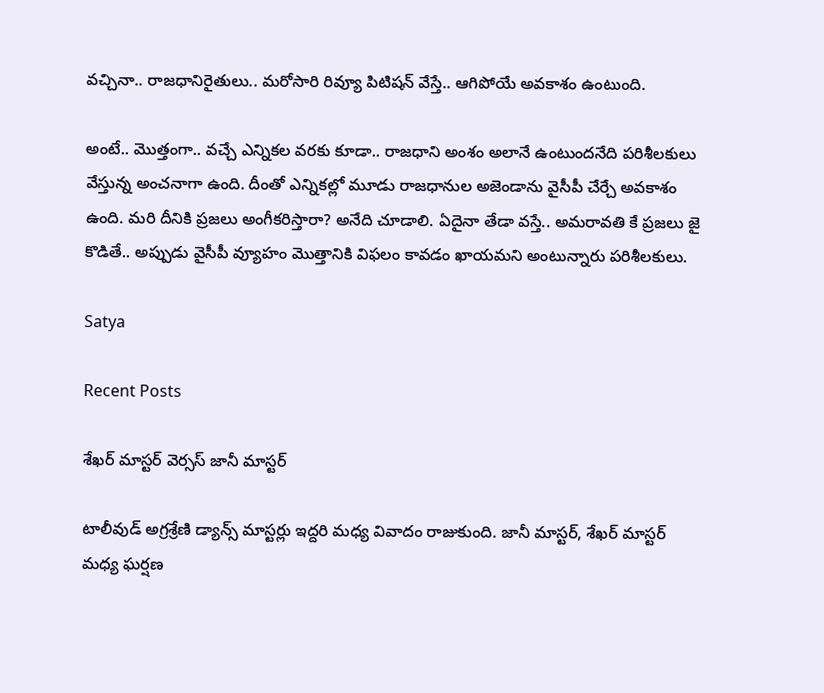వ‌చ్చినా.. రాజ‌ధానిరైతులు.. మ‌రోసారి రివ్యూ పిటిష‌న్ వేస్తే.. ఆగిపోయే అవ‌కాశం ఉంటుంది.

అంటే.. మొత్తంగా.. వ‌చ్చే ఎన్నిక‌ల వ‌ర‌కు కూడా.. రాజ‌ధాని అంశం అలానే ఉంటుంద‌నేది ప‌రిశీల‌కులు వేస్తున్న అంచ‌నాగా ఉంది. దీంతో ఎన్నిక‌ల్లో మూడు రాజ‌ధానుల అజెండాను వైసీపీ చేర్చే అవ‌కాశం ఉంది. మ‌రి దీనికి ప్ర‌జ‌లు అంగీక‌రిస్తారా? అనేది చూడాలి. ఏదైనా తేడా వ‌స్తే.. అమ‌రావ‌తి కే ప్ర‌జ‌లు జై కొడితే.. అప్పుడు వైసీపీ వ్యూహం మొత్తానికి విఫ‌లం కావ‌డం ఖాయ‌మ‌ని అంటున్నారు ప‌రిశీల‌కులు.

Satya

Recent Posts

శేఖ‌ర్ మాస్ట‌ర్ వెర్స‌స్ జానీ మాస్ట‌ర్

టాలీవుడ్ అగ్ర‌శ్రేణి డ్యాన్స్ మాస్ట‌ర్లు ఇద్ద‌రి మ‌ధ్య వివాదం రాజుకుంది. జానీ మాస్ట‌ర్, శేఖ‌ర్ మాస్ట‌ర్ మ‌ధ్య ఘ‌ర్ష‌ణ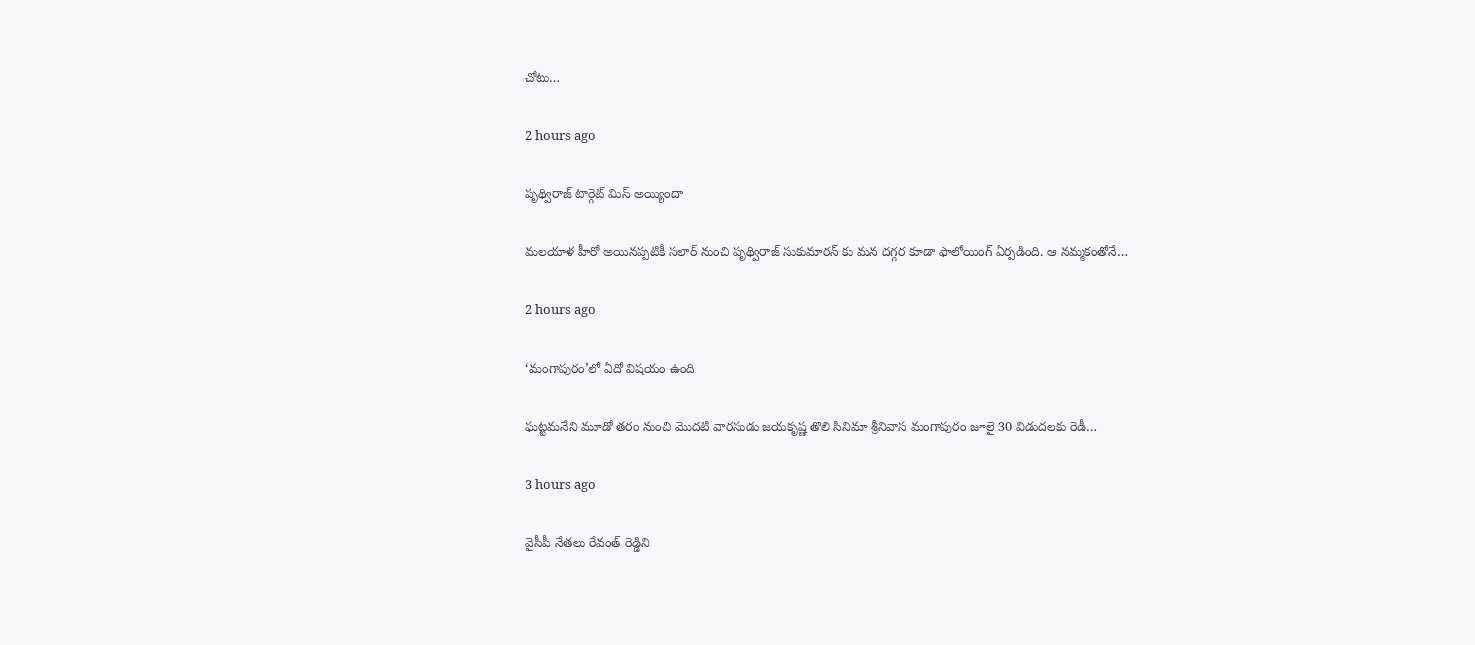చోటు…

2 hours ago

పృథ్విరాజ్ టార్గెట్ మిస్ అయ్యిందా

మలయాళ హీరో అయినప్పటికీ సలార్ నుంచి పృథ్విరాజ్ సుకుమారన్ కు మన దగ్గర కూడా ఫాలోయింగ్ ఏర్పడింది. ఆ నమ్మకంతోనే…

2 hours ago

‘మంగాపురం’లో ఏదో విషయం ఉంది

ఘట్టమనేని మూడో తరం నుంచి మొదటి వారసుడు జయకృష్ణ తొలి సినిమా శ్రీనివాస మంగాపురం జూలై 30 విడుదలకు రెడీ…

3 hours ago

వైసీపీ నేతలు రేవంత్ రెడ్డిని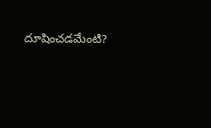దూషించడమేంటి?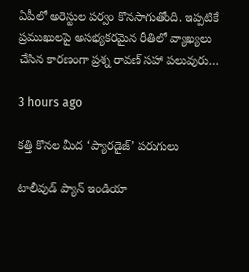ఏపీలో అరెస్టుల పర్వం కొనసాగుతోంది. ఇప్పటికే ప్రముఖులపై అసభ్యకరమైన రీతిలో వ్యాఖ్యలు చేసిన కారణంగా ప్రశ్న రావణ్ సహా పలువురు…

3 hours ago

కత్తి కొనల మీద ‘ప్యారడైజ్’ పరుగులు

టాలీవుడ్ ప్యాన్ ఇండియా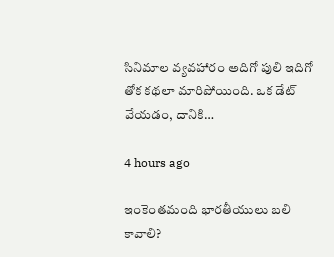సినిమాల వ్యవహారం అదిగో పులి ఇదిగో తోక కథలా మారిపోయింది. ఒక డేట్ వేయడం, దానికి…

4 hours ago

ఇంకెంతమంది భారతీయులు బలి కావాలి?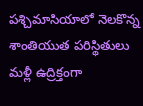పశ్చిమాసియాలో నెలకొన్న శాంతియుత పరిస్థితులు మళ్లీ ఉద్రిక్తంగా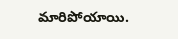మారిపోయాయి.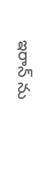ఇరాన్ ను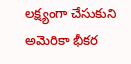లక్ష్యంగా చేసుకుని అమెరికా భీకర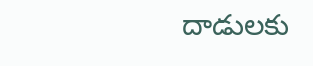దాడులకు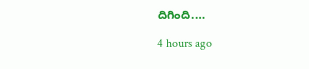దిగింది.…

4 hours ago